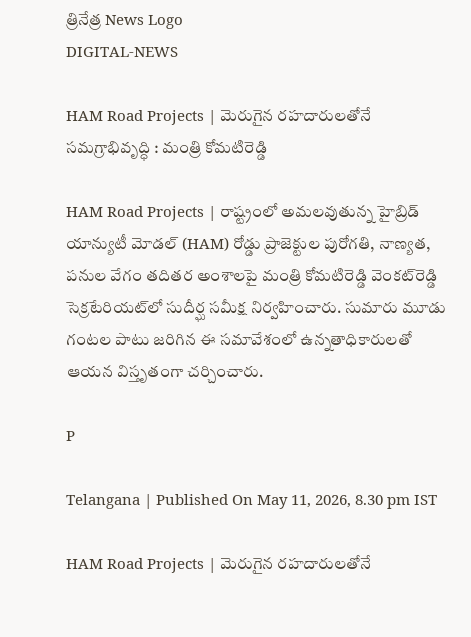త్రినేత్ర News Logo
DIGITAL-NEWS

HAM Road Projects | మెరుగైన ర‌హ‌దారుల‌తోనే స‌మ‌గ్రాభివృద్ధి : మంత్రి కోమ‌టిరెడ్డి

HAM Road Projects | రాష్ట్రంలో అమలవుతున్న హైబ్రిడ్ యాన్యుటీ మోడల్ (HAM) రోడ్డు ప్రాజెక్టుల పురోగతి, నాణ్యత, పనుల వేగం తదితర అంశాలపై మంత్రి కోమ‌టిరెడ్డి వెంక‌ట్‌రెడ్డి సెక్ర‌టేరియ‌ట్‌లో సుదీర్ఘ స‌మీక్ష నిర్వ‌హించారు. సుమారు మూడు గంటల పాటు జరిగిన ఈ సమావేశంలో ఉన్నతాధికారులతో ఆయన విస్తృతంగా చర్చించారు.

P

Telangana | Published On May 11, 2026, 8.30 pm IST

HAM Road Projects | మెరుగైన ర‌హ‌దారుల‌తోనే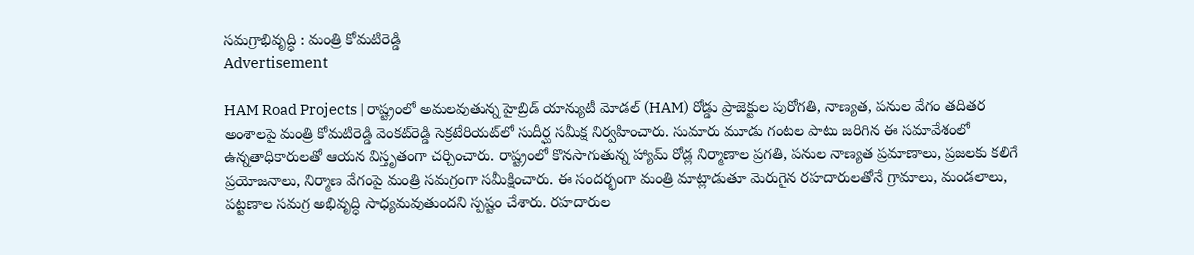స‌మ‌గ్రాభివృద్ధి : మంత్రి కోమ‌టిరెడ్డి
Advertisement

HAM Road Projects | రాష్ట్రంలో అమలవుతున్న హైబ్రిడ్ యాన్యుటీ మోడల్ (HAM) రోడ్డు ప్రాజెక్టుల పురోగతి, నాణ్యత, పనుల వేగం తదితర అంశాలపై మంత్రి కోమ‌టిరెడ్డి వెంక‌ట్‌రెడ్డి సెక్ర‌టేరియ‌ట్‌లో సుదీర్ఘ స‌మీక్ష నిర్వ‌హించారు. సుమారు మూడు గంటల పాటు జరిగిన ఈ సమావేశంలో ఉన్నతాధికారులతో ఆయన విస్తృతంగా చర్చించారు. రాష్ట్రంలో కొనసాగుతున్న హ్యామ్ రోడ్ల నిర్మాణాల ప్రగతి, పనుల నాణ్యత ప్రమాణాలు, ప్రజలకు కలిగే ప్రయోజనాలు, నిర్మాణ వేగంపై మంత్రి సమగ్రంగా సమీక్షించారు. ఈ సందర్భంగా మంత్రి మాట్లాడుతూ మెరుగైన ర‌హ‌దారుల‌తోనే గ్రామాలు, మండలాలు, పట్టణాల సమగ్ర అభివృద్ధి సాధ్యమవుతుందని స్పష్టం చేశారు. ర‌హదారుల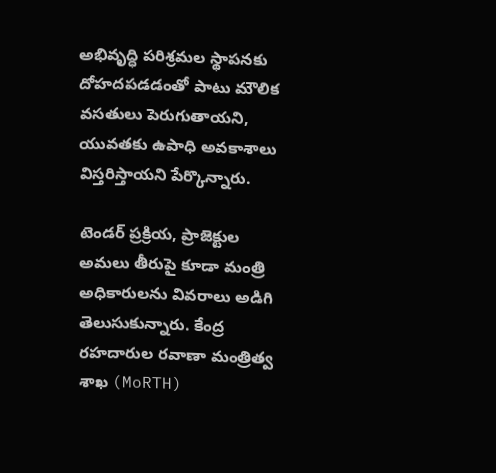అభివృద్ధి పరిశ్రమల స్థాపనకు దోహ‌ద‌ప‌డ‌డంతో పాటు మౌలిక వసతులు పెరుగుతాయని, యువతకు ఉపాధి అవకాశాలు విస్తరిస్తాయని పేర్కొన్నారు.

టెండర్ ప్రక్రియ, ప్రాజెక్టుల అమలు తీరుపై కూడా మంత్రి అధికారులను వివరాలు అడిగి తెలుసుకున్నారు. కేంద్ర రహదారుల రవాణా మంత్రిత్వ శాఖ (MoRTH)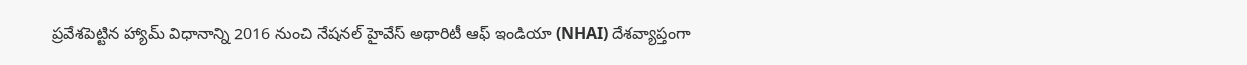ప్రవేశపెట్టిన హ్యామ్ విధానాన్ని 2016 నుంచి నేషనల్ హైవేస్ అథారిటీ ఆఫ్ ఇండియా (NHAI) దేశవ్యాప్తంగా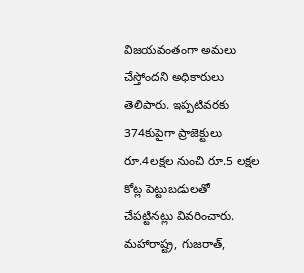విజయవంతంగా అమలు చేస్తోందని అధికారులు తెలిపారు. ఇప్పటివరకు 374కుపైగా ప్రాజెక్టులు రూ.4ల‌క్ష‌ల‌ నుంచి రూ.5 లక్షల కోట్ల పెట్టుబడులతో చేపట్టినట్లు వివరించారు. మహారాష్ట్ర, గుజరాత్,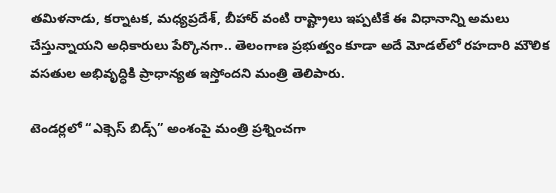తమిళనాడు, క‌ర్నాట‌క‌, మధ్యప్రదేశ్, బీహార్ వంటి రాష్ట్రాలు ఇప్పటికే ఈ విధానాన్ని అమలు చేస్తున్నాయని అధికారులు పేర్కొనగా.. తెలంగాణ ప్రభుత్వం కూడా అదే మోడ‌ల్‌లో రహదారి మౌలిక వసతుల అభివృద్ధికి ప్రాధాన్యత ఇస్తోందని మంత్రి తెలిపారు.

టెండర్లలో “ఎక్సెస్ బిడ్స్” అంశంపై మంత్రి ప్రశ్నించగా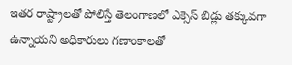ఇతర రాష్ట్రాలతో పోలిస్తే తెలంగాణలో ఎక్సెస్ బిడ్లు తక్కువగా ఉన్నాయని అధికారులు గణాంకాలతో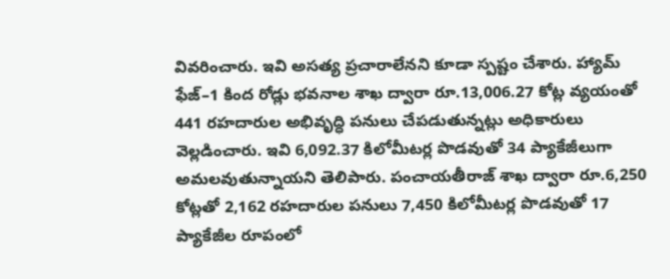వివరించారు. ఇవి అసత్య ప్రచారాలేనని కూడా స్పష్టం చేశారు. హ్యామ్ ఫేజ్–1 కింద రోడ్లు భవనాల శాఖ ద్వారా రూ.13,006.27 కోట్ల వ్యయంతో 441 రహదారుల అభివృద్ధి పనులు చేపడుతున్నట్లు అధికారులు వెల్లడించారు. ఇవి 6,092.37 కిలోమీటర్ల పొడవుతో 34 ప్యాకేజీలుగా అమలవుతున్నాయని తెలిపారు. పంచాయతీరాజ్ శాఖ ద్వారా రూ.6,250 కోట్లతో 2,162 రహదారుల పనులు 7,450 కిలోమీటర్ల పొడవుతో 17 ప్యాకేజీల రూపంలో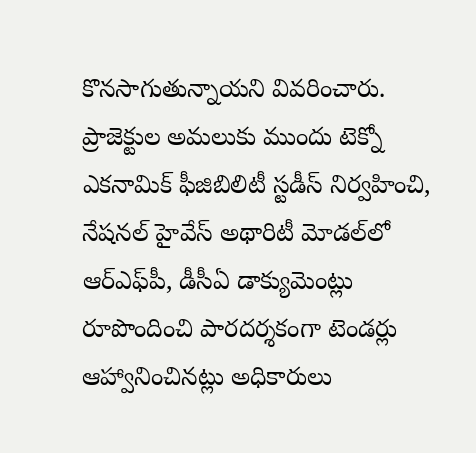కొనసాగుతున్నాయని వివరించారు. ప్రాజెక్టుల అమలుకు ముందు టెక్నో ఎకనామిక్ ఫీజిబిలిటీ స్టడీస్ నిర్వహించి, నేష‌న‌ల్ హైవేస్ అథారిటీ మోడ‌ల్‌లో ఆర్ఎఫ్‌పీ, డీసీఏ డాక్యుమెంట్లు రూపొందించి పారదర్శకంగా టెండర్లు ఆహ్వానించినట్లు అధికారులు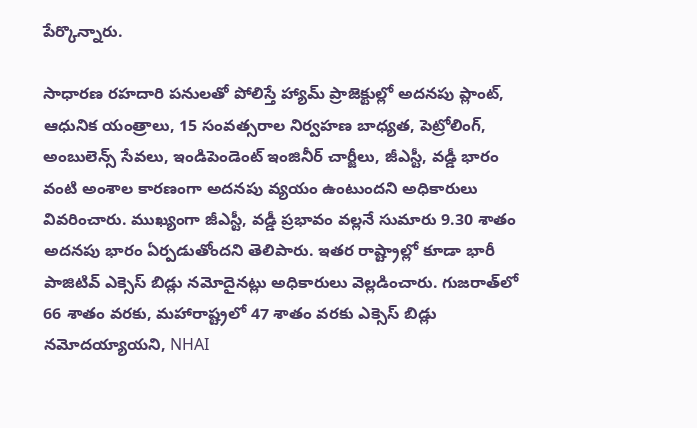పేర్కొన్నారు.

సాధారణ రహదారి పనులతో పోలిస్తే హ్యామ్ ప్రాజెక్టుల్లో అదనపు ప్లాంట్, ఆధునిక యంత్రాలు, 15 సంవత్సరాల నిర్వహణ బాధ్యత, పెట్రోలింగ్, అంబులెన్స్ సేవలు, ఇండిపెండెంట్ ఇంజినీర్ చార్జీలు, జీఎస్టీ, వడ్డీ భారం వంటి అంశాల కారణంగా అదనపు వ్యయం ఉంటుందని అధికారులు వివరించారు. ముఖ్యంగా జీఎస్టీ, వడ్డీ ప్రభావం వల్లనే సుమారు 9.30 శాతం అదనపు భారం ఏర్పడుతోందని తెలిపారు. ఇతర రాష్ట్రాల్లో కూడా భారీ పాజిటివ్ ఎక్సెస్ బిడ్లు నమోదైనట్లు అధికారులు వెల్లడించారు. గుజరాత్‌లో 66 శాతం వరకు, మహారాష్ట్రలో 47 శాతం వరకు ఎక్సెస్ బిడ్లు నమోదయ్యాయని, NHAI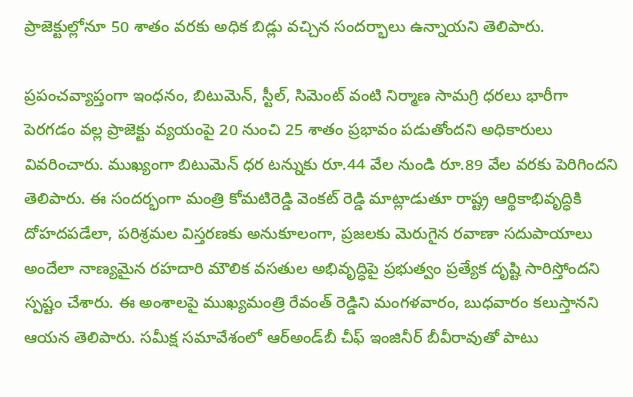ప్రాజెక్టుల్లోనూ 50 శాతం వరకు అధిక బిడ్లు వచ్చిన సందర్భాలు ఉన్నాయని తెలిపారు.

ప్రపంచవ్యాప్తంగా ఇంధనం, బిటుమెన్, స్టీల్, సిమెంట్ వంటి నిర్మాణ సామగ్రి ధరలు భారీగా పెరగడం వల్ల ప్రాజెక్టు వ్యయంపై 20 నుంచి 25 శాతం ప్రభావం పడుతోందని అధికారులు వివరించారు. ముఖ్యంగా బిటుమెన్ ధర టన్నుకు రూ.44 వేల నుండి రూ.89 వేల వరకు పెరిగిందని తెలిపారు. ఈ సందర్భంగా మంత్రి కోమటిరెడ్డి వెంకట్ రెడ్డి మాట్లాడుతూ రాష్ట్ర ఆర్థికాభివృద్ధికి దోహదపడేలా, పరిశ్రమల విస్తరణకు అనుకూలంగా, ప్రజలకు మెరుగైన రవాణా సదుపాయాలు అందేలా నాణ్యమైన రహదారి మౌలిక వసతుల అభివృద్ధిపై ప్రభుత్వం ప్రత్యేక దృష్టి సారిస్తోందని స్పష్టం చేశారు. ఈ అంశాలపై ముఖ్యమంత్రి రేవంత్ రెడ్డిని మంగళవారం, బుధవారం కలుస్తానని ఆయన తెలిపారు. సమీక్ష సమావేశంలో ఆర్అండ్‌బీ చీఫ్ ఇంజినీర్ బీవీరావుతో పాటు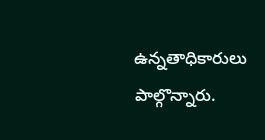ఉన్న‌తాధికారులు పాల్గొన్నారు.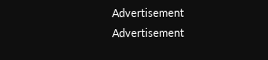Advertisement
Advertisement